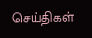செய்திகள்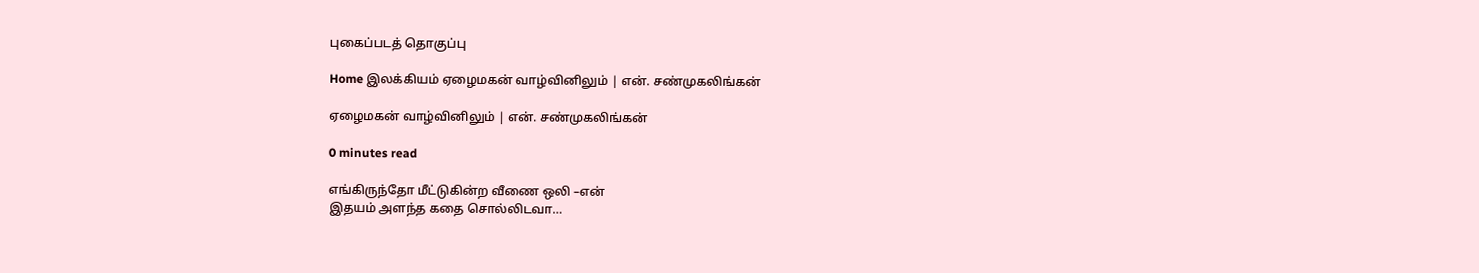புகைப்படத் தொகுப்பு

Home இலக்கியம் ஏழைமகன் வாழ்வினிலும் | என். சண்முகலிங்கன்

ஏழைமகன் வாழ்வினிலும் | என். சண்முகலிங்கன்

0 minutes read

எங்கிருந்தோ மீட்டுகின்ற வீணை ஒலி –என்
இதயம் அளந்த கதை சொல்லிடவா…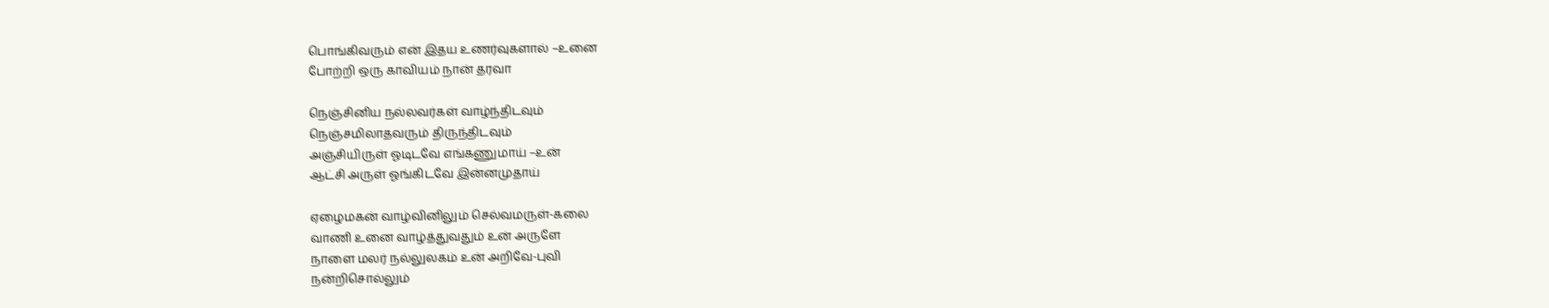பொங்கிவரும் என் இதய உணர்வுகளால் –உனை
போற்றி ஒரு காவியம் நான் தரவா

நெஞ்சினிய நல்லவர்கள் வாழ்ந்திடவும்
நெஞ்சமிலாதவரும் திருந்திடவும்
அஞ்சியிருள் ஓடிடவே எங்கணுமாய் –உன்
ஆட்சி அருள் ஓங்கிடவே இன்னமுதாய்

ஏழைமகன் வாழ்வினிலும் செல்வமருள்-கலை
வாணி உனை வாழ்த்துவதும் உன் அருளே
நாளை மலர் நல்லுலகம் உன் அறிவே-புவி
நன்றிசொல்லும்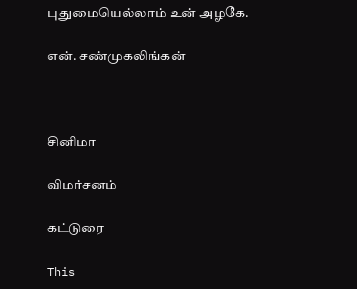புதுமையெல்லாம் உன் அழகே.

என். சண்முகலிங்கன்



சினிமா

விமர்சனம்

கட்டுரை

This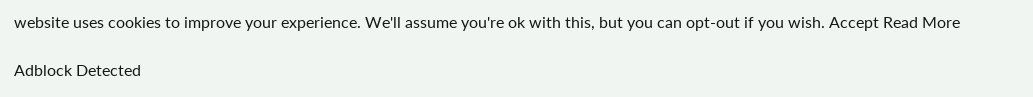website uses cookies to improve your experience. We'll assume you're ok with this, but you can opt-out if you wish. Accept Read More

Adblock Detected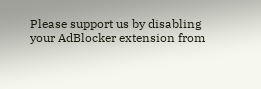Please support us by disabling your AdBlocker extension from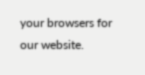your browsers for our website.